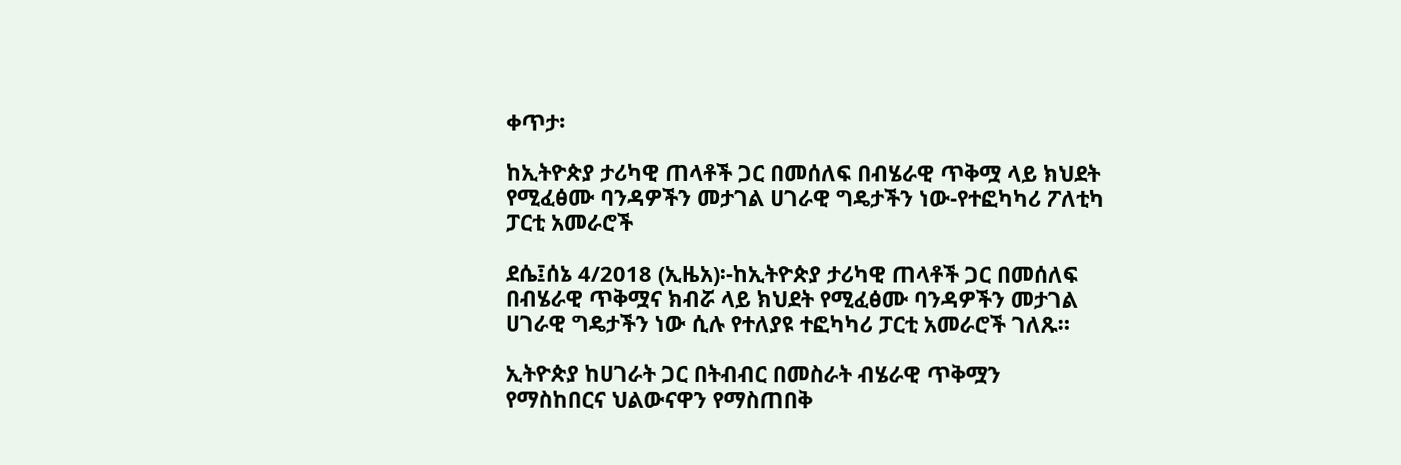ቀጥታ፡

ከኢትዮጵያ ታሪካዊ ጠላቶች ጋር በመሰለፍ በብሄራዊ ጥቅሟ ላይ ክህደት የሚፈፅሙ ባንዳዎችን መታገል ሀገራዊ ግዴታችን ነው-የተፎካካሪ ፖለቲካ ፓርቲ አመራሮች

ደሴ፤ሰኔ 4/2018 (ኢዜአ)፡-ከኢትዮጵያ ታሪካዊ ጠላቶች ጋር በመሰለፍ በብሄራዊ ጥቅሟና ክብሯ ላይ ክህደት የሚፈፅሙ ባንዳዎችን መታገል ሀገራዊ ግዴታችን ነው ሲሉ የተለያዩ ተፎካካሪ ፓርቲ አመራሮች ገለጹ።

ኢትዮጵያ ከሀገራት ጋር በትብብር በመስራት ብሄራዊ ጥቅሟን የማስከበርና ህልውናዋን የማስጠበቅ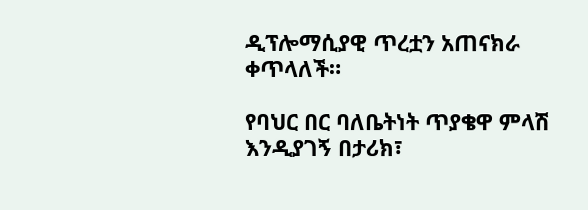ዲፕሎማሲያዊ ጥረቷን አጠናክራ ቀጥላለች።

የባህር በር ባለቤትነት ጥያቄዋ ምላሽ እንዲያገኝ በታሪክ፣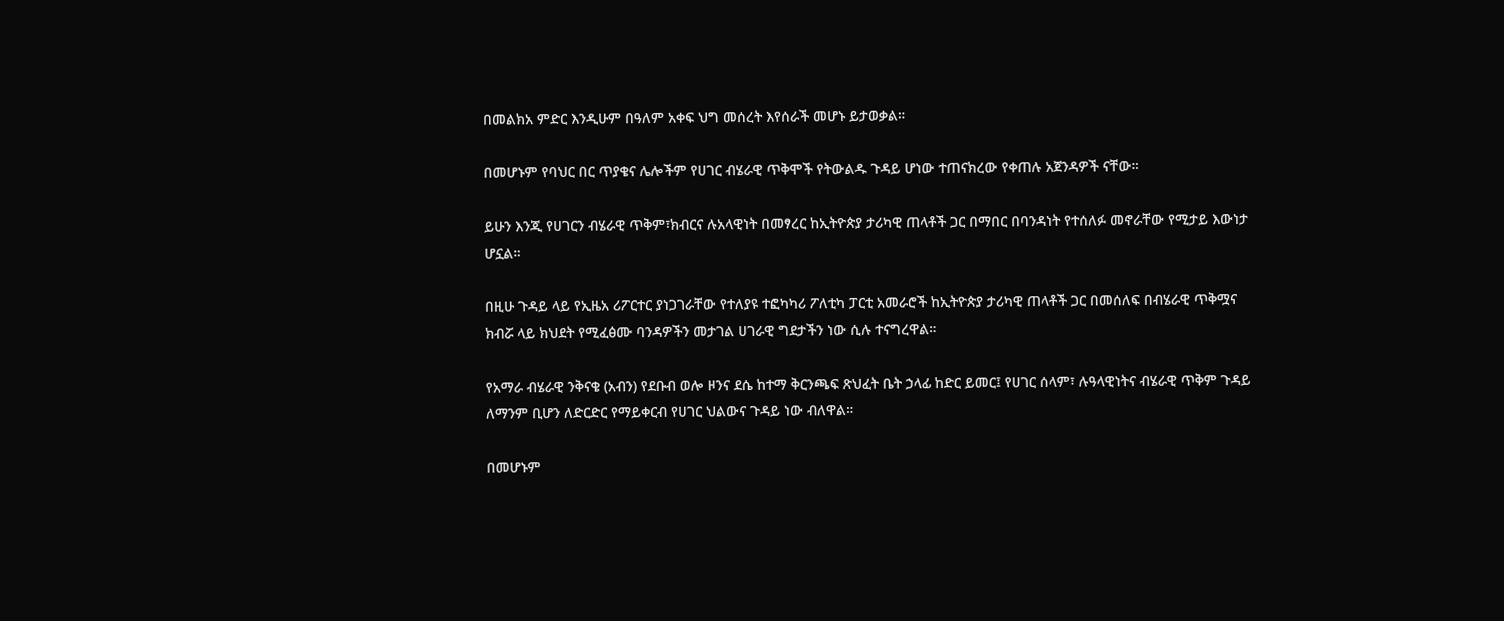በመልክአ ምድር እንዲሁም በዓለም አቀፍ ህግ መሰረት እየሰራች መሆኑ ይታወቃል።

በመሆኑም የባህር በር ጥያቄና ሌሎችም የሀገር ብሄራዊ ጥቅሞች የትውልዱ ጉዳይ ሆነው ተጠናክረው የቀጠሉ አጀንዳዎች ናቸው።

ይሁን እንጂ የሀገርን ብሄራዊ ጥቅም፣ክብርና ሉአላዊነት በመፃረር ከኢትዮጵያ ታሪካዊ ጠላቶች ጋር በማበር በባንዳነት የተሰለፉ መኖራቸው የሚታይ እውነታ ሆኗል።

በዚሁ ጉዳይ ላይ የኢዜአ ሪፖርተር ያነጋገራቸው የተለያዩ ተፎካካሪ ፖለቲካ ፓርቲ አመራሮች ከኢትዮጵያ ታሪካዊ ጠላቶች ጋር በመሰለፍ በብሄራዊ ጥቅሟና ክብሯ ላይ ክህደት የሚፈፅሙ ባንዳዎችን መታገል ሀገራዊ ግደታችን ነው ሲሉ ተናግረዋል።

የአማራ ብሄራዊ ንቅናቄ (አብን) የደቡብ ወሎ ዞንና ደሴ ከተማ ቅርንጫፍ ጽህፈት ቤት ኃላፊ ከድር ይመር፤ የሀገር ሰላም፣ ሉዓላዊነትና ብሄራዊ ጥቅም ጉዳይ ለማንም ቢሆን ለድርድር የማይቀርብ የሀገር ህልውና ጉዳይ ነው ብለዋል።

በመሆኑም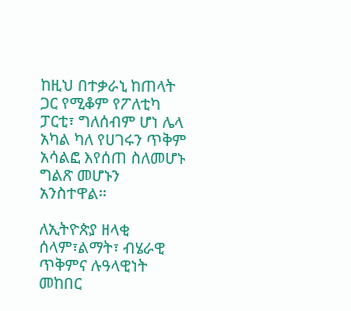ከዚህ በተቃራኒ ከጠላት ጋር የሚቆም የፖለቲካ ፓርቲ፣ ግለሰብም ሆነ ሌላ አካል ካለ የሀገሩን ጥቅም አሳልፎ እየሰጠ ስለመሆኑ ግልጽ መሆኑን አንስተዋል።

ለኢትዮጵያ ዘላቂ ሰላም፣ልማት፣ ብሄራዊ ጥቅምና ሉዓላዊነት መከበር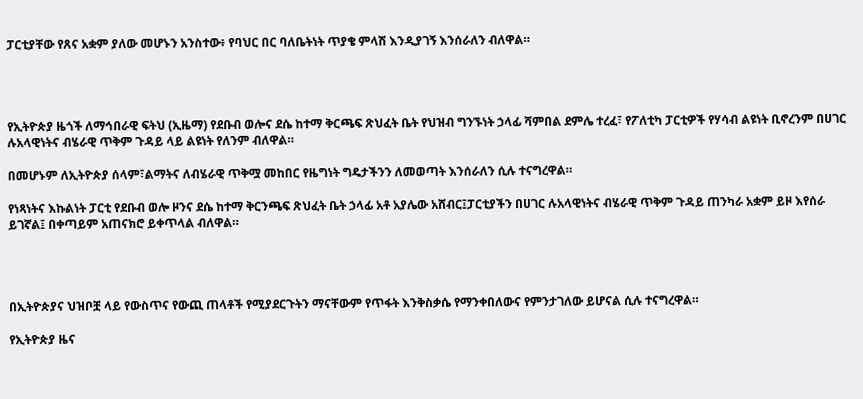ፓርቲያቸው የጸና አቋም ያለው መሆኑን አንስተው፥ የባህር በር ባለቤትነት ጥያቄ ምላሽ እንዲያገኝ እንሰራለን ብለዋል።




የኢትዮጵያ ዜጎች ለማኅበራዊ ፍትህ (ኢዜማ) የደቡብ ወሎና ደሴ ከተማ ቅርጫፍ ጽህፈት ቤት የህዝብ ግንኙነት ኃላፊ ሻምበል ደምሌ ተረፈ፣ የፖለቲካ ፓርቲዎች የሃሳብ ልዩነት ቢኖረንም በሀገር ሉአላዊነትና ብሄራዊ ጥቅም ጉዳይ ላይ ልዩነት የለንም ብለዋል።

በመሆኑም ለኢትዮጵያ ሰላም፣ልማትና ለብሄራዊ ጥቅሟ መከበር የዜግነት ግዴታችንን ለመወጣት እንሰራለን ሲሉ ተናግረዋል።

የነጻነትና እኩልነት ፓርቲ የደቡብ ወሎ ዞንና ደሴ ከተማ ቅርንጫፍ ጽህፈት ቤት ኃላፊ አቶ አያሌው አሸብር፤ፓርቲያችን በሀገር ሉአላዊነትና ብሄራዊ ጥቅም ጉዳይ ጠንካራ አቋም ይዞ እየሰራ ይገኛል፤ በቀጣይም አጠናክሮ ይቀጥላል ብለዋል።




በኢትዮጵያና ህዝቦቿ ላይ የውስጥና የውጪ ጠላቶች የሚያደርጉትን ማናቸውም የጥፋት እንቅስቃሴ የማንቀበለውና የምንታገለው ይሆናል ሲሉ ተናግረዋል።

የኢትዮጵያ ዜና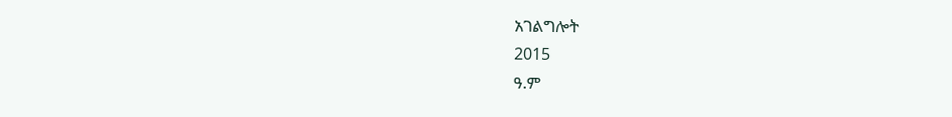አገልግሎት
2015
ዓ.ም